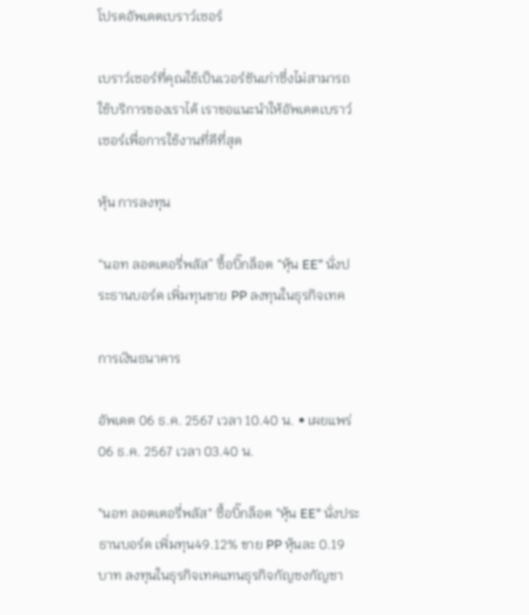โปรดอัพเดตเบราว์เซอร์

เบราว์เซอร์ที่คุณใช้เป็นเวอร์ชันเก่าซึ่งไม่สามารถใช้บริการของเราได้ เราขอแนะนำให้อัพเดตเบราว์เซอร์เพื่อการใช้งานที่ดีที่สุด

หุ้น การลงทุน

“นอท ลอตเตอรี่พลัส” ซื้อบิ๊กล็อต “หุ้น EE” นั่งประธานบอร์ด เพิ่มทุนขาย PP ลงทุนในธุรกิจเทค

การเงินธนาคาร

อัพเดต 06 ธ.ค. 2567 เวลา 10.40 น. • เผยแพร่ 06 ธ.ค. 2567 เวลา 03.40 น.

"นอท ลอตเตอรี่พลัส" ซื้อบิ๊กล็อต "หุ้น EE" นั่งประธานบอร์ด เพิ่มทุน49.12% ขาย PP หุ้นละ 0.19 บาท ลงทุนในธุรกิจเทคแทนธุรกิจกัญชงกัญชา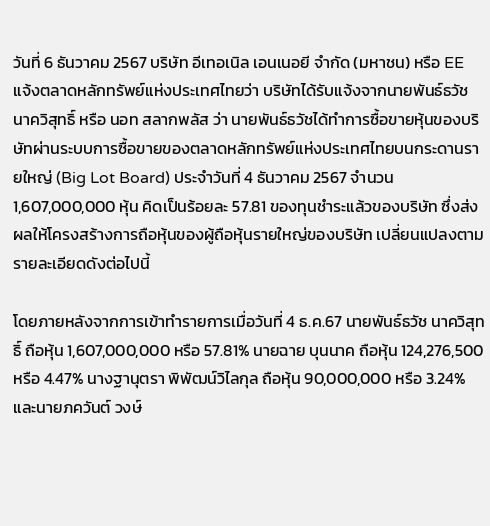วันที่ 6 ธันวาคม 2567 บริษัท อีเทอเนิล เอนเนอยี จำกัด (มหาชน) หรือ EE แจ้งตลาดหลักทรัพย์แห่งประเทศไทยว่า บริษัทได้รับแจ้งจากนายพันธ์ธวัช นาควิสุทธิ์ หรือ นอท สลากพลัส ว่า นายพันธ์ธวัชได้ทำการซื้อขายหุ้นของบริษัทผ่านระบบการซื้อขายของตลาดหลักทรัพย์แห่งประเทศไทยบนกระดานรายใหญ่ (Big Lot Board) ประจำวันที่ 4 ธันวาคม 2567 จำนวน 1,607,000,000 หุ้น คิดเป็นร้อยละ 57.81 ของทุนชำระแล้วของบริษัท ซึ่งส่งผลให้โครงสร้างการถือหุ้นของผู้ถือหุ้นรายใหญ่ของบริษัท เปลี่ยนแปลงตามรายละเอียดดังต่อไปนี้

โดยภายหลังจากการเข้าทำรายการเมื่อวันที่ 4 ธ.ค.67 นายพันธ์ธวัช นาควิสุทธิ์ ถือหุ้น 1,607,000,000 หรือ 57.81% นายฉาย บุนนาค ถือหุ้น 124,276,500 หรือ 4.47% นางฐานุตรา พิพัฒน์วิไลกุล ถือหุ้น 90,000,000 หรือ 3.24% และนายภควันต์ วงษ์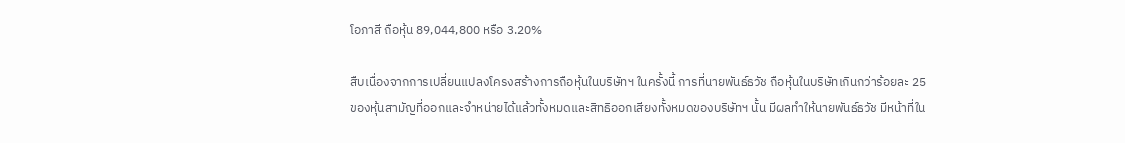โอภาสี ถือหุ้น 89,044,800 หรือ 3.20%

สืบเนื่องจากการเปลี่ยนแปลงโครงสร้างการถือหุ้นในบริษัทฯ ในครั้งนี้ การที่นายพันธ์ธวัช ถือหุ้นในบริษัทเกินกว่าร้อยละ 25 ของหุ้นสามัญที่ออกและจำหน่ายได้แล้วทั้งหมดและสิทธิออกเสียงทั้งหมดของบริษัทฯ นั้น มีผลทำให้นายพันธ์ธวัช มีหน้าที่ใน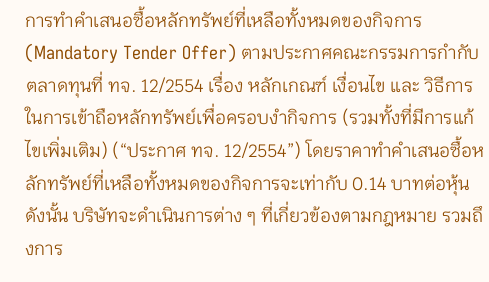การทำคำเสนอซื้อหลักทรัพย์ที่เหลือทั้งหมดของกิจการ (Mandatory Tender Offer) ตามประกาศคณะกรรมการกำกับตลาดทุนที่ ทจ. 12/2554 เรื่อง หลักเกณฑ์ เงื่อนไข และ วิธีการในการเข้าถือหลักทรัพย์เพื่อครอบงำกิจการ (รวมทั้งที่มีการแก้ไขเพิ่มเติม) (“ประกาศ ทจ. 12/2554”) โดยราคาทำคำเสนอซื้อหลักทรัพย์ที่เหลือทั้งหมดของกิจการจะเท่ากับ 0.14 บาทต่อหุ้น ดังนั้น บริษัทจะดำเนินการต่าง ๆ ที่เกี่ยวข้องตามกฎหมาย รวมถึงการ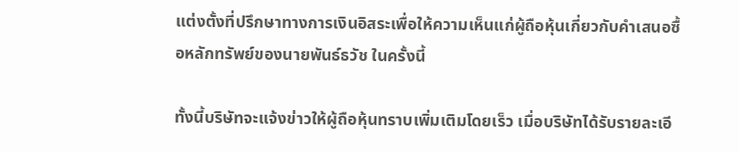แต่งตั้งที่ปรึกษาทางการเงินอิสระเพื่อให้ความเห็นแก่ผู้ถือหุ้นเกี่ยวกับคำเสนอซื้อหลักทรัพย์ของนายพันธ์ธวัช ในครั้งนี้

ทั้งนี้บริษัทจะแจ้งข่าวให้ผู้ถือหุ้นทราบเพิ่มเติมโดยเร็ว เมื่อบริษัทได้รับรายละเอี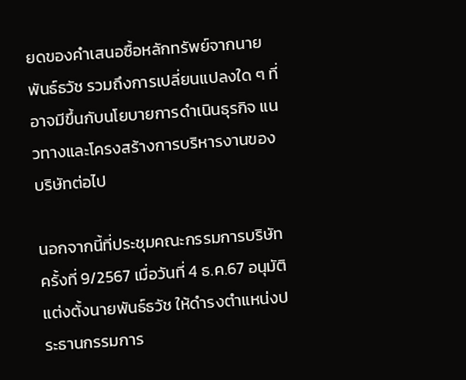ยดของคำเสนอซื้อหลักทรัพย์จากนายพันธ์ธวัช รวมถึงการเปลี่ยนแปลงใด ๆ ที่อาจมีขึ้นกับนโยบายการดำเนินธุรกิจ แนวทางและโครงสร้างการบริหารงานของบริษัทต่อไป

นอกจากนี้ที่ประชุมคณะกรรมการบริษัท ครั้งที่ 9/2567 เมื่อวันที่ 4 ธ.ค.67 อนุมัติแต่งตั้งนายพันธ์ธวัช ให้ดำรงตำแหน่งประธานกรรมการ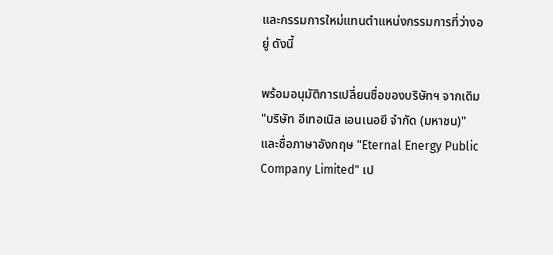และกรรมการใหม่แทนตำแหน่งกรรมการที่ว่างอยู่ ดังนี้

พร้อมอนุมัติการเปลี่ยนชื่อของบริษัทฯ จากเดิม "บริษัท อีเทอเนิล เอนเนอยี จำกัด (มหาชน)" และชื่อภาษาอังกฤษ "Eternal Energy Public Company Limited" เป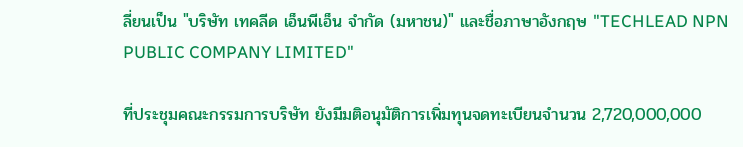ลี่ยนเป็น "บริษัท เทคลีด เอ็นพีเอ็น จำกัด (มหาชน)" และชื่อภาษาอังกฤษ "TECHLEAD NPN PUBLIC COMPANY LIMITED"

ที่ประชุมคณะกรรมการบริษัท ยังมีมติอนุมัติการเพิ่มทุนจดทะเบียนจำนวน 2,720,000,000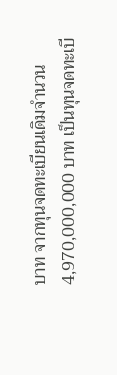บาท จากทุนจดทะเบียนเดิมจำนวน 4,970,000,000 บาท เป็นทุนจดทะเบี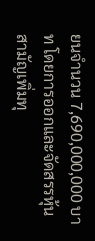ยนจำนวน 7,690,000,000 บาท โดยการออกและจัดสรรหุ้นสามัญเพิ่มทุ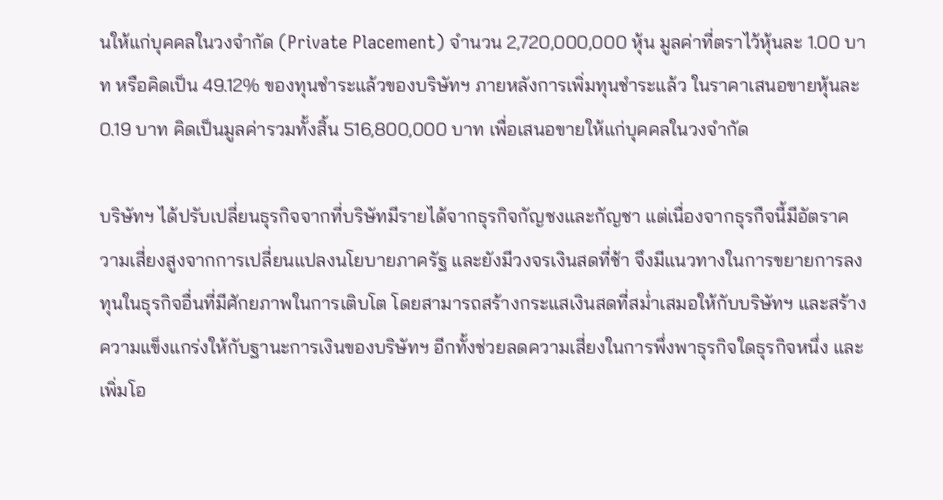นให้แก่บุคคลในวงจำกัด (Private Placement) จำนวน 2,720,000,000 หุ้น มูลค่าที่ตราไว้หุ้นละ 1.00 บาท หรือคิดเป็น 49.12% ของทุนชำระแล้วของบริษัทฯ ภายหลังการเพิ่มทุนชำระแล้ว ในราคาเสนอขายหุ้นละ 0.19 บาท คิดเป็นมูลค่ารวมทั้งสิ้น 516,800,000 บาท เพื่อเสนอขายให้แก่บุคคลในวงจำกัด

บริษัทฯ ได้ปรับเปลี่ยนธุรกิจจากที่บริษัทมีรายได้จากธุรกิจกัญชงและกัญชา แต่เนื่องจากธุรกืจนี้มีอัตราความเสี่ยงสูงจากการเปลี่ยนแปลงนโยบายภาครัฐ และยังมีวงจรเงินสดที่ช้า จึงมีแนวทางในการขยายการลงทุนในธุรกิจอื่นที่มีศักยภาพในการเติบโต โดยสามารถสร้างกระแสเงินสดที่สม่ำเสมอให้กับบริษัทฯ และสร้างความแข็งแกร่งให้กับฐานะการเงินของบริษัทฯ อีกทั้งช่วยลดความเสี่ยงในการพึ่งพาธุรกิจใดธุรกิจหนึ่ง และเพิ่มโอ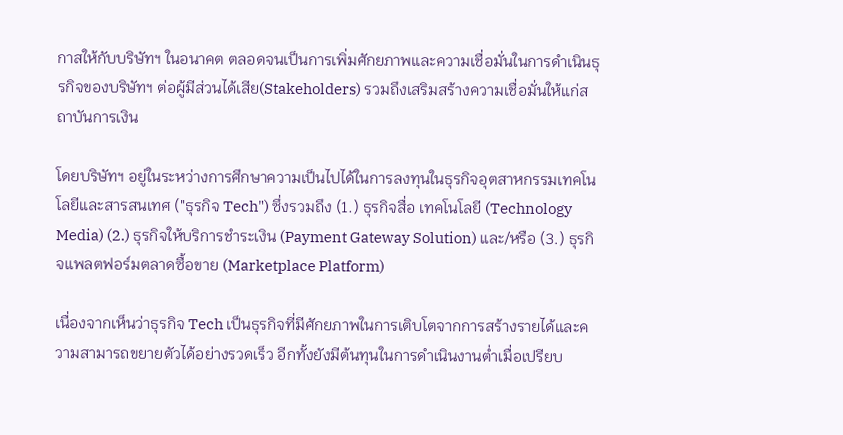กาสให้กับบริษัทฯ ในอนาคต ตลอดจนเป็นการเพิ่มศักยภาพและความเชื่อมั่นในการดำเนินธุรกิจของบริษัทฯ ต่อผู้มีส่วนได้เสีย(Stakeholders) รวมถึงเสริมสร้างความเชื่อมั่นให้แก่สถาบันการเงิน

โดยบริษัทฯ อยู่ในระหว่างการศึกษาความเป็นไปได้ในการลงทุนในธุรกิจอุตสาหกรรมเทคโนโลยีและสารสนเทศ ("ธุรกิจ Tech") ซึ่งรวมถึง (1.) ธุรกิจสื่อ เทคโนโลยี (Technology Media) (2.) ธุรกิจให้บริการชำระเงิน (Payment Gateway Solution) และ/หรือ (3.) ธุรกิจแพลตฟอร์มตลาดซื้อขาย (Marketplace Platform)

เนื่องจากเห็นว่าธุรกิจ Tech เป็นธุรกิจที่มีศักยภาพในการเติบโตจากการสร้างรายได้และความสามารถขยายตัวได้อย่างรวดเร็ว อีกทั้งยังมีต้นทุนในการดำเนินงานต่ำเมื่อเปรียบ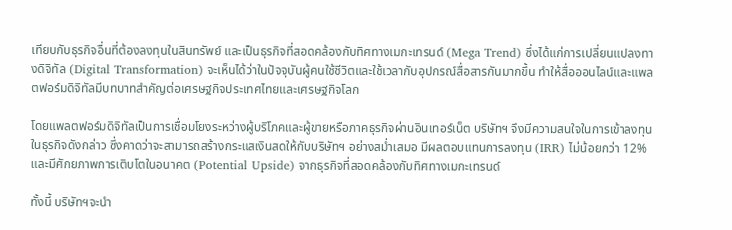เทียบกับธุรกิจอื่นที่ต้องลงทุนในสินทรัพย์ และเป็นธุรกิจที่สอดคล้องกับทิศทางเมกะเทรนด์ (Mega Trend) ซึ่งได้แก่การเปลี่ยนแปลงทางดิจิทัล (Digital Transformation) จะเห็นได้ว่าในปัจจุบันผู้คนใช้ชีวิตและใช้เวลากับอุปกรณ์สื่อสารกันมากขึ้น ทำให้สื่อออนไลน์และแพลตฟอร์มดิจิทัลมีบทบาทสำคัญต่อเศรษฐกิจประเทศไทยและเศรษฐกิจโลก

โดยแพลตฟอร์มดิจิทัลเป็นการเชื่อมโยงระหว่างผู้บริโภคและผู้ขายหรือภาคธุรกิจผ่านอินเทอร์เน็ต บริษัทฯ จึงมีความสนใจในการเข้าลงทุนในธุรกิจดังกล่าว ซึ่งคาดว่าจะสามารถสร้างกระแสเงินสดให้กับบริษัทฯ อย่างสม่ำเสมอ มีผลตอบแทนการลงทุน (IRR) ไม่น้อยกว่า 12% และมีศักยภาพการเติบโตในอนาคต (Potential Upside) จากธุรกิจที่สอดคล้องกับทิศทางเมกะเทรนด์

ทั้งนี้ บริษัทฯจะนำ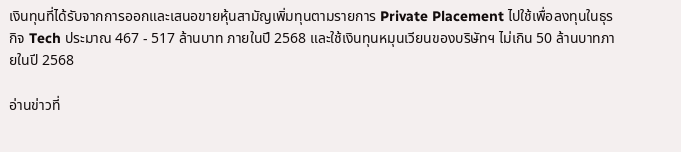เงินทุนที่ได้รับจากการออกและเสนอขายหุ้นสามัญเพิ่มทุนตามรายการ Private Placement ไปใช้เพื่อลงทุนในธุรกิจ Tech ประมาณ 467 - 517 ล้านบาท ภายในปี 2568 และใช้เงินทุนหมุนเวียนของบริษัทฯ ไม่เกิน 50 ล้านบาทภายในปี 2568

อ่านข่าวที่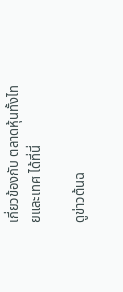เกี่ยวข้องกับ ตลาดหุ้นทั้งไทยและเทศ ได้ที่นี่

ดูข่าวต้นฉ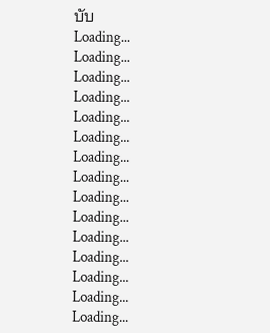บับ
Loading...
Loading...
Loading...
Loading...
Loading...
Loading...
Loading...
Loading...
Loading...
Loading...
Loading...
Loading...
Loading...
Loading...
Loading...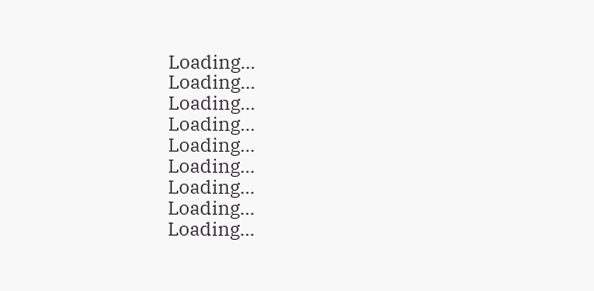Loading...
Loading...
Loading...
Loading...
Loading...
Loading...
Loading...
Loading...
Loading...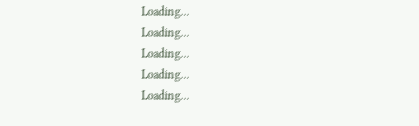Loading...
Loading...
Loading...
Loading...
Loading...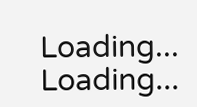Loading...
Loading...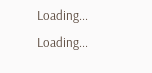Loading...
Loading...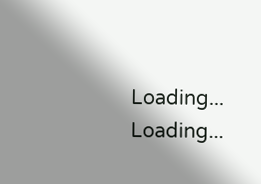Loading...
Loading...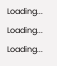Loading...
Loading...
Loading...